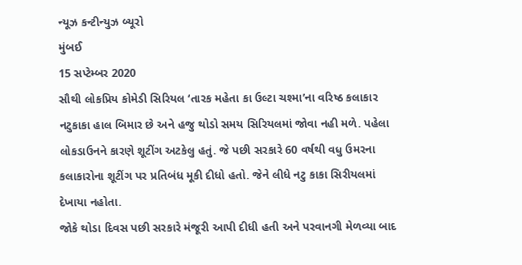ન્યૂઝ કન્ટીન્યુઝ બ્યૂરો
મુંબઈ
15 સપ્ટેમ્બર 2020
સૌથી લોકપ્રિય કોમેડી સિરિયલ ‘તારક મહેતા કા ઉલ્ટા ચશ્મા’ના વરિષ્ઠ કલાકાર નટુકાકા હાલ બિમાર છે અને હજુ થોડો સમય સિરિયલમાં જોવા નહી મળે. પહેલા લોકડાઉનને કારણે શૂટીંગ અટકેલુ હતું. જે પછી સરકારે 60 વર્ષથી વધુ ઉમરના કલાકારોના શૂટીંગ પર પ્રતિબંધ મૂકી દીધો હતો. જેને લીધે નટુ કાકા સિરીયલમાં દેખાયા નહોતા.
જોકે થોડા દિવસ પછી સરકારે મંજૂરી આપી દીધી હતી અને પરવાનગી મેળવ્યા બાદ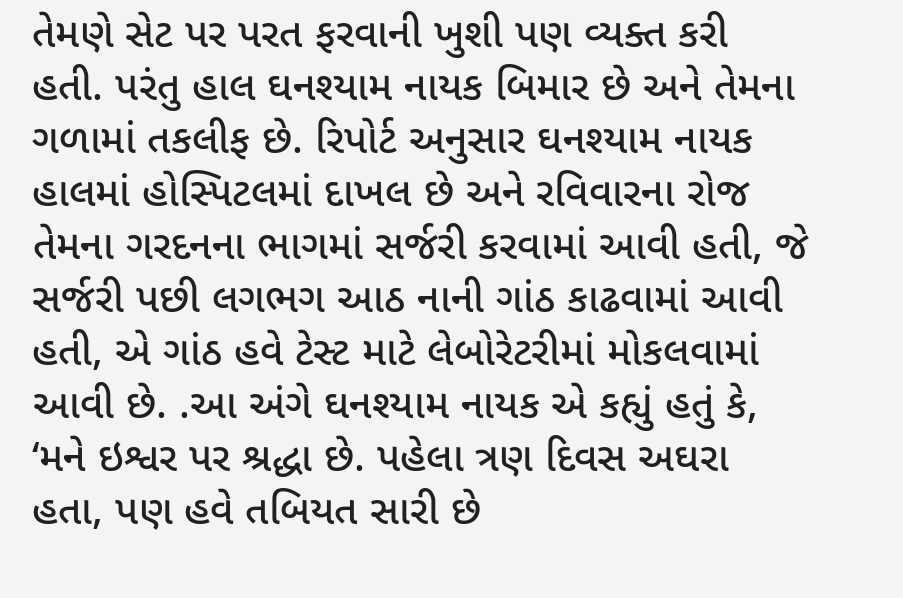તેમણે સેટ પર પરત ફરવાની ખુશી પણ વ્યક્ત કરી હતી. પરંતુ હાલ ઘનશ્યામ નાયક બિમાર છે અને તેમના ગળામાં તકલીફ છે. રિપોર્ટ અનુસાર ઘનશ્યામ નાયક હાલમાં હોસ્પિટલમાં દાખલ છે અને રવિવારના રોજ તેમના ગરદનના ભાગમાં સર્જરી કરવામાં આવી હતી, જે સર્જરી પછી લગભગ આઠ નાની ગાંઠ કાઢવામાં આવી હતી, એ ગાંઠ હવે ટેસ્ટ માટે લેબોરેટરીમાં મોકલવામાં આવી છે. .આ અંગે ઘનશ્યામ નાયક એ કહ્યું હતું કે, ‘મને ઇશ્વર પર શ્રદ્ધા છે. પહેલા ત્રણ દિવસ અઘરા હતા, પણ હવે તબિયત સારી છે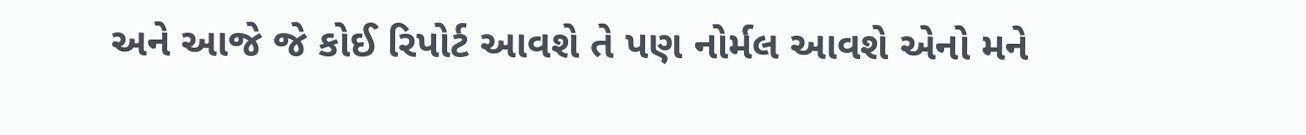અને આજે જે કોઈ રિપોર્ટ આવશે તે પણ નોર્મલ આવશે એનો મને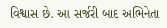વિશ્વાસ છે. આ સર્જરી બાદ અભિનેતા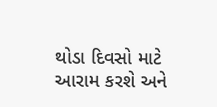થોડા દિવસો માટે આરામ કરશે અને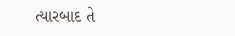ત્યારબાદ તે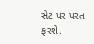સેટ પર પરત ફરશે.